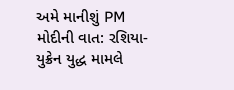અમે માનીશું PM મોદીની વાત: રશિયા-યુક્રેન યુદ્ધ મામલે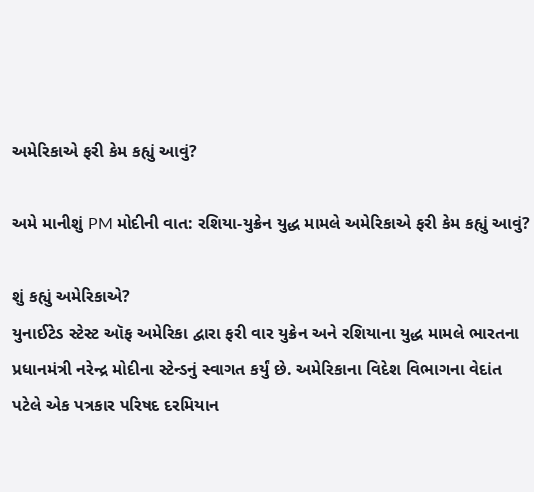અમેરિકાએ ફરી કેમ કહ્યું આવું?

અમે માનીશું PM મોદીની વાત: રશિયા-યુક્રેન યુદ્ધ મામલે અમેરિકાએ ફરી કેમ કહ્યું આવું?

શું કહ્યું અમેરિકાએ?
યુનાઈટેડ સ્ટેસ્ટ ઑફ અમેરિકા દ્વારા ફરી વાર યુક્રેન અને રશિયાના યુદ્ધ મામલે ભારતના પ્રધાનમંત્રી નરેન્દ્ર મોદીના સ્ટેન્ડનું સ્વાગત કર્યું છે. અમેરિકાના વિદેશ વિભાગના વેદાંત પટેલે એક પત્રકાર પરિષદ દરમિયાન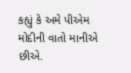કહ્યું કે અમે પીએમ મોદીની વાતો માનીએ છીએ.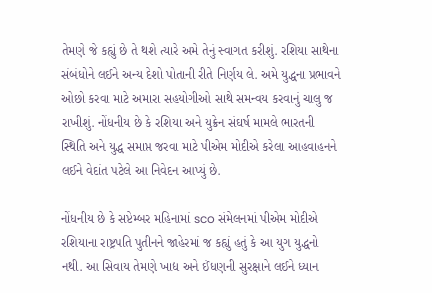તેમણે જે કહ્યું છે તે થશે ત્યારે અમે તેનું સ્વાગત કરીશું. રશિયા સાથેના સંબંધોને લઈને અન્ય દેશો પોતાની રીતે નિર્ણય લે. અમે યુદ્ધના પ્રભાવને ઓછો કરવા માટે અમારા સહયોગીઓ સાથે સમન્વય કરવાનું ચાલુ જ રાખીશું. નોંધનીય છે કે રશિયા અને યુક્રેન સંઘર્ષ મામલે ભારતની સ્થિતિ અને યુદ્ધ સમાપ્ત જરવા માટે પીએમ મોદીએ કરેલા આહવાહનને લઈને વેદાંત પટેલે આ નિવેદન આપ્યું છે.

નોંધનીય છે કે સપ્ટેમ્બર મહિનામાં sco સંમેલનમાં પીએમ મોદીએ રશિયાના રાષ્ટ્રપતિ પુતીનને જાહેરમાં જ કહ્યું હતું કે આ યુગ યુદ્ધનો નથી. આ સિવાય તેમણે ખાદ્ય અને ઈંધણની સુરક્ષાને લઈને ધ્યાન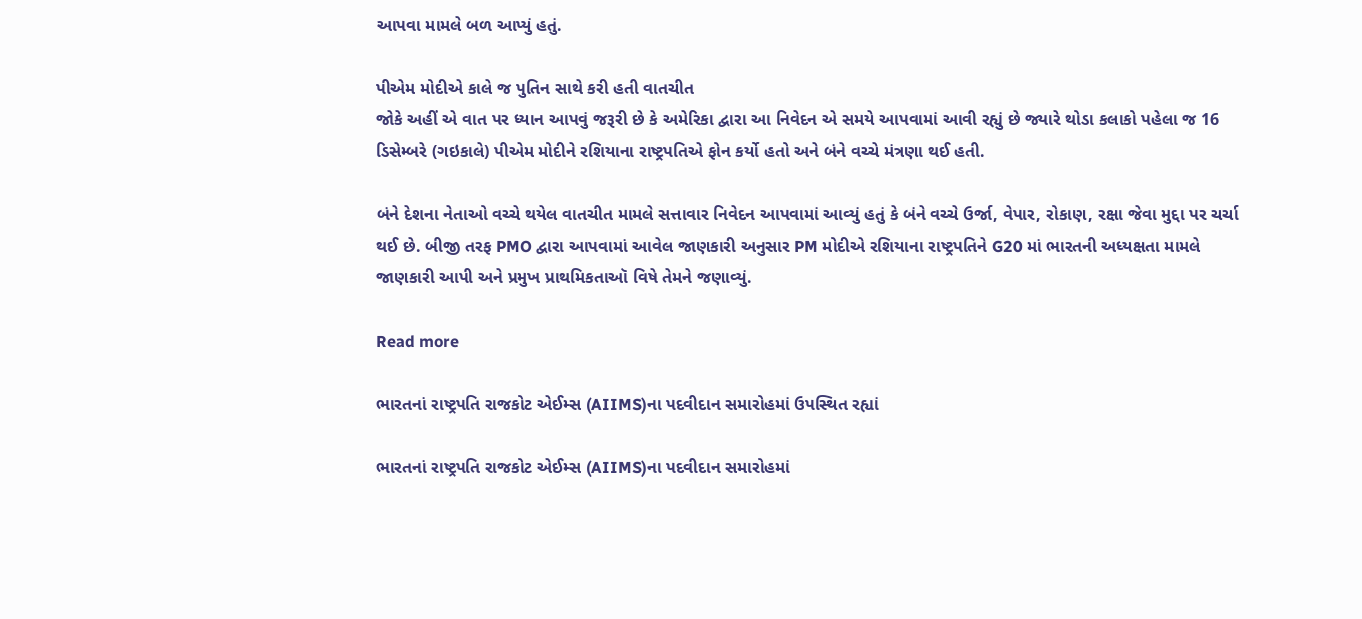આપવા મામલે બળ આપ્યું હતું.

પીએમ મોદીએ કાલે જ પુતિન સાથે કરી હતી વાતચીત
જોકે અહીં એ વાત પર ધ્યાન આપવું જરૂરી છે કે અમેરિકા દ્વારા આ નિવેદન એ સમયે આપવામાં આવી રહ્યું છે જ્યારે થોડા કલાકો પહેલા જ 16 ડિસેમ્બરે (ગઇકાલે) પીએમ મોદીને રશિયાના રાષ્ટ્રપતિએ ફોન કર્યો હતો અને બંને વચ્ચે મંત્રણા થઈ હતી.

બંને દેશના નેતાઓ વચ્ચે થયેલ વાતચીત મામલે સત્તાવાર નિવેદન આપવામાં આવ્યું હતું કે બંને વચ્ચે ઉર્જા, વેપાર, રોકાણ, રક્ષા જેવા મુદ્દા પર ચર્ચા થઈ છે. બીજી તરફ PMO દ્વારા આપવામાં આવેલ જાણકારી અનુસાર PM મોદીએ રશિયાના રાષ્ટ્રપતિને G20 માં ભારતની અધ્યક્ષતા મામલે જાણકારી આપી અને પ્રમુખ પ્રાથમિકતાઑ વિષે તેમને જણાવ્યું.

Read more

ભારતનાં રાષ્ટ્રપતિ રાજકોટ એઈમ્સ (AIIMS)ના પદવીદાન સમારોહમાં ઉપસ્થિત રહ્યાં

ભારતનાં રાષ્ટ્રપતિ રાજકોટ એઈમ્સ (AIIMS)ના પદવીદાન સમારોહમાં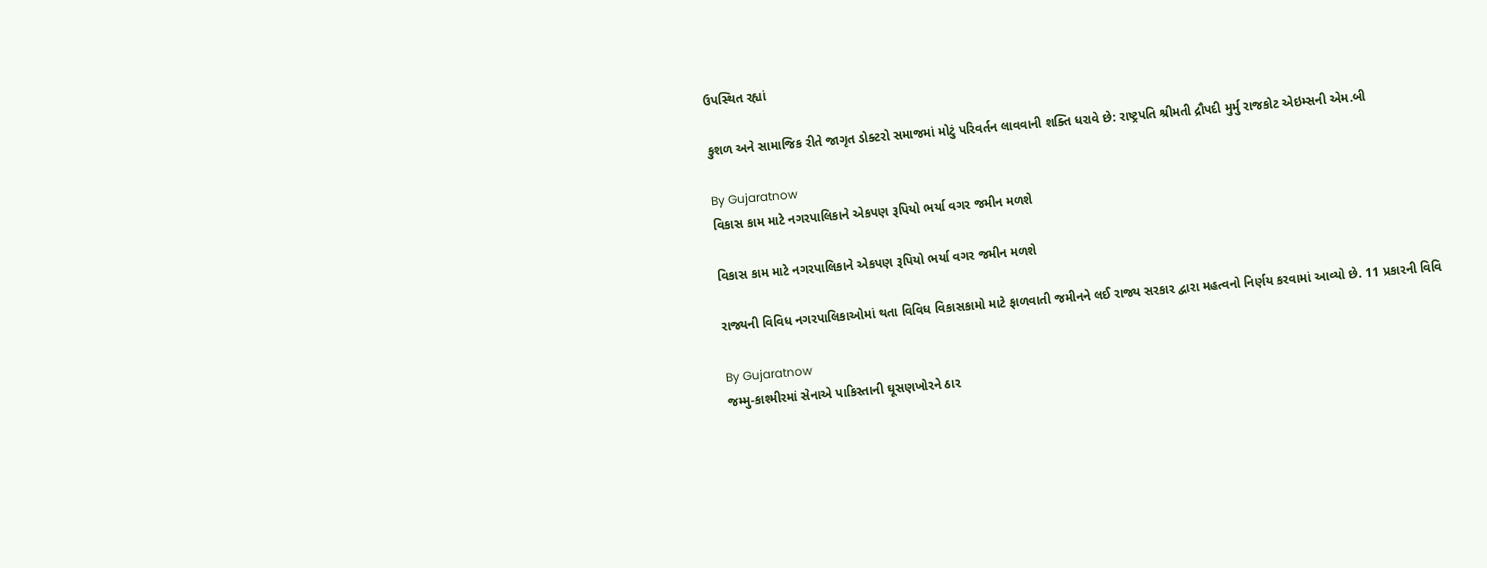ઉપસ્થિત રહ્યાં

કુશળ અને સામાજિક રીતે જાગૃત ડોક્ટરો સમાજમાં મોટું પરિવર્તન લાવવાની શક્તિ ધરાવે છે: રાષ્ટ્રપતિ શ્રીમતી દ્રૌપદી મુર્મુ રાજકોટ એઇમ્સની એમ.બી

By Gujaratnow
વિકાસ કામ માટે નગરપાલિકાને એકપણ રૂપિયો ભર્યા વગર જમીન મળશે

વિકાસ કામ માટે નગરપાલિકાને એકપણ રૂપિયો ભર્યા વગર જમીન મળશે

રાજ્યની વિવિધ નગરપાલિકાઓમાં થતા વિવિધ વિકાસકામો માટે ફાળવાતી જમીનને લઈ રાજ્ય સરકાર દ્વારા મહત્વનો નિર્ણય કરવામાં આવ્યો છે. 11 પ્રકારની વિવિ

By Gujaratnow
જમ્મુ-કાશ્મીરમાં સેનાએ પાકિસ્તાની ઘૂસણખોરને ઠાર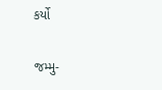કર્યો

જમ્મુ-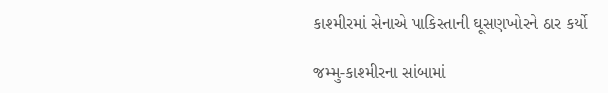કાશ્મીરમાં સેનાએ પાકિસ્તાની ઘૂસણખોરને ઠાર કર્યો

જમ્મુ-કાશ્મીરના સાંબામાં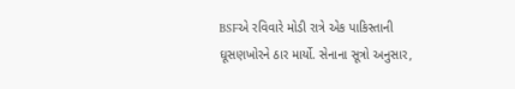BSFએ રવિવારે મોડી રાત્રે એક પાકિસ્તાની ઘૂસણખોરને ઠાર માર્યો. સેનાના સૂત્રો અનુસાર,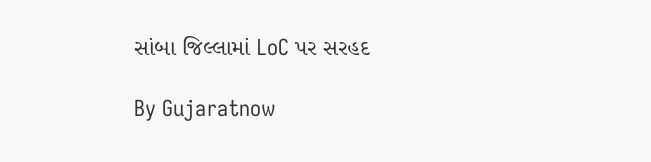સાંબા જિલ્લામાં LoC પર સરહદ

By Gujaratnow